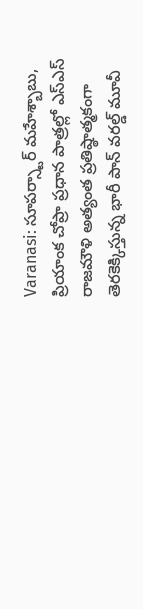Varanasi: సూపర్స్టార్ మహేశ్బాబు, ప్రియాంక చోప్రా ప్రధాన పాత్రల్లో ఎస్ఎస్ రాజమౌళి అత్యంత ప్రతిష్ఠాత్మకంగా తెరకెక్కిస్తున్న భారీ పాన్ వరల్డ్ మూవీ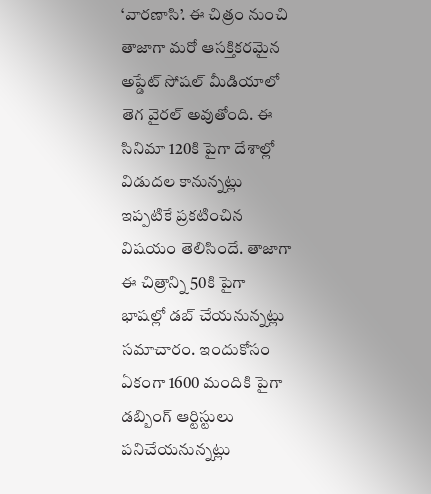‘వారణాసి’. ఈ చిత్రం నుంచి తాజాగా మరో ఆసక్తికరమైన అప్డేట్ సోషల్ మీడియాలో తెగ వైరల్ అవుతోంది. ఈ సినిమా 120కి పైగా దేశాల్లో విడుదల కానున్నట్లు ఇప్పటికే ప్రకటించిన విషయం తెలిసిందే. తాజాగా ఈ చిత్రాన్ని 50కి పైగా భాషల్లో డబ్ చేయనున్నట్లు సమాచారం. ఇందుకోసం ఏకంగా 1600 మందికి పైగా డబ్బింగ్ ఆర్టిస్టులు పనిచేయనున్నట్లు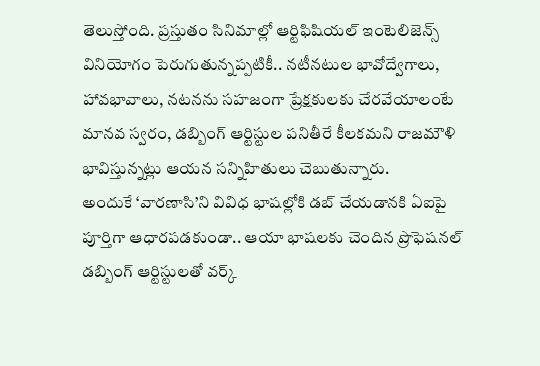తెలుస్తోంది. ప్రస్తుతం సినిమాల్లో ఆర్టిఫిషియల్ ఇంటెలిజెన్స్ వినియోగం పెరుగుతున్నప్పటికీ.. నటీనటుల భావోద్వేగాలు, హావభావాలు, నటనను సహజంగా ప్రేక్షకులకు చేరవేయాలంటే మానవ స్వరం, డబ్బింగ్ ఆర్టిస్టుల పనితీరే కీలకమని రాజమౌళి భావిస్తున్నట్లు ఆయన సన్నిహితులు చెబుతున్నారు.
అందుకే ‘వారణాసి’ని వివిధ భాషల్లోకి డబ్ చేయడానకి ఏఐపై పూర్తిగా ఆధారపడకుండా.. ఆయా భాషలకు చెందిన ప్రొఫెషనల్ డబ్బింగ్ ఆర్టిస్టులతో వర్క్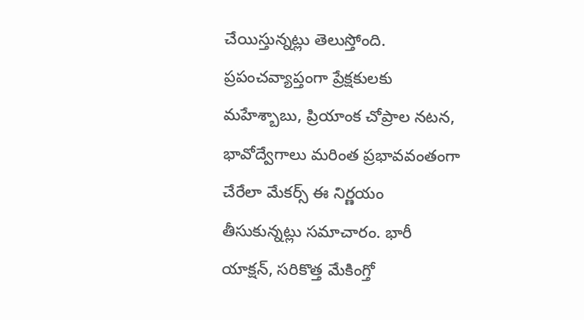చేయిస్తున్నట్లు తెలుస్తోంది. ప్రపంచవ్యాప్తంగా ప్రేక్షకులకు మహేశ్బాబు, ప్రియాంక చోప్రాల నటన, భావోద్వేగాలు మరింత ప్రభావవంతంగా చేరేలా మేకర్స్ ఈ నిర్ణయం తీసుకున్నట్లు సమాచారం. భారీ యాక్షన్, సరికొత్త మేకింగ్తో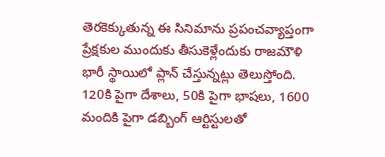తెరకెక్కుతున్న ఈ సినిమాను ప్రపంచవ్యాప్తంగా ప్రేక్షకుల ముందుకు తీసుకెళ్లేందుకు రాజమౌళి భారీ స్థాయిలో ప్లాన్ చేస్తున్నట్లు తెలుస్తోంది. 120కి పైగా దేశాలు, 50కి పైగా భాషలు, 1600 మందికి పైగా డబ్బింగ్ ఆర్టిస్టులతో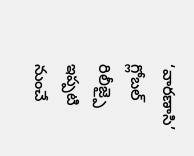‘వారణాసి’ గ్లోబల్ రిలీజ్పై ఇప్పటి నుంచే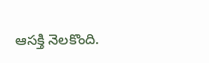ఆసక్తి నెలకొంది.